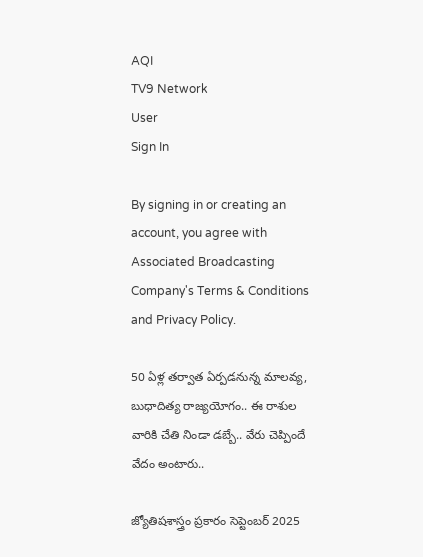AQI
TV9 Network
User
Sign In

By signing in or creating an account, you agree with Associated Broadcasting Company's Terms & Conditions and Privacy Policy.

50 ఏళ్ల తర్వాత ఏర్పడనున్న మాలవ్య, బుధాదిత్య రాజ్యయోగం.. ఈ రాశుల వారికి చేతి నిండా డబ్బే.. వేరు చెప్పిందే వేదం అంటారు..

జ్యోతిషశాస్త్రం ప్రకారం సెప్టెంబర్ 2025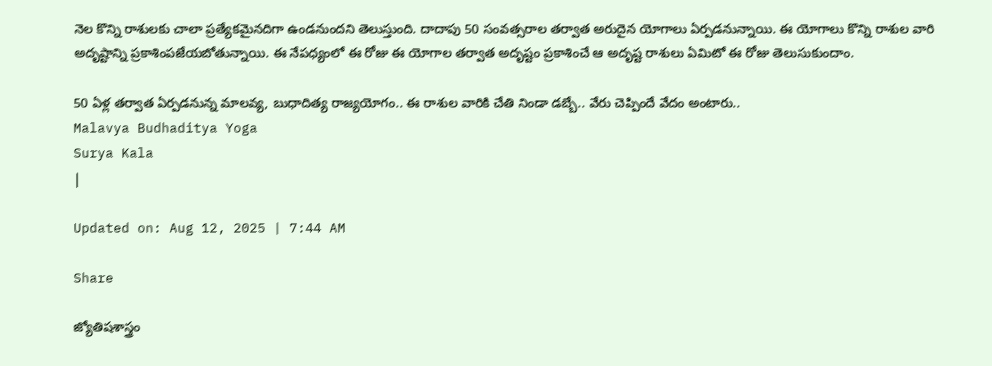నెల కొన్ని రాశులకు చాలా ప్రత్యేకమైనదిగా ఉండనుందని తెలుస్తుంది. దాదాపు 50 సంవత్సరాల తర్వాత అరుదైన యోగాలు ఏర్పడనున్నాయి. ఈ యోగాలు కొన్ని రాశుల వారి అదృష్టాన్ని ప్రకాశింపజేయబోతున్నాయి. ఈ నేపధ్యంలో ఈ రోజు ఈ యోగాల తర్వాత అదృష్టం ప్రకాశించే ఆ అదృష్ట రాశులు ఏమిటో ఈ రోజు తెలుసుకుందాం.

50 ఏళ్ల తర్వాత ఏర్పడనున్న మాలవ్య, బుధాదిత్య రాజ్యయోగం.. ఈ రాశుల వారికి చేతి నిండా డబ్బే.. వేరు చెప్పిందే వేదం అంటారు..
Malavya Budhaditya Yoga
Surya Kala
|

Updated on: Aug 12, 2025 | 7:44 AM

Share

జ్యోతిషశాస్త్రం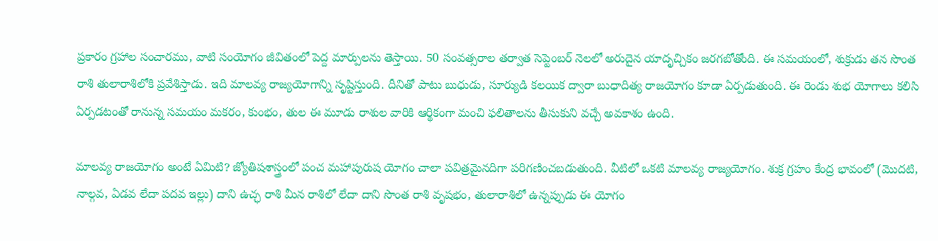ప్రకారం గ్రహాల సంచారము, వాటి సంయోగం జీవితంలో పెద్ద మార్పులను తెస్తాయి. 50 సంవత్సరాల తర్వాత సెప్టెంబర్ నెలలో అరుదైన యాదృచ్చికం జరగబోతోంది. ఈ సమయంలో, శుక్రుడు తన సొంత రాశి తులారాశిలోకి ప్రవేశిస్తాడు. ఇది మాలవ్య రాజ్యయోగాన్ని సృష్టిస్తుంది. దీనితో పాటు బుధుడు, సూర్యుడి కలయిక ద్వారా బుధాదిత్య రాజయోగం కూడా ఏర్పడుతుంది. ఈ రెండు శుభ యోగాలు కలిసి ఏర్పడటంతో రానున్న సమయం మకరం, కుంభం, తుల ఈ మూడు రాశుల వారికి ఆర్థికంగా మంచి ఫలితాలను తీసుకుని వచ్చే అవకాశం ఉంది.

మాలవ్య రాజయోగం అంటే ఏమిటి? జ్యోతిషశాస్త్రంలో పంచ మహాపురుష యోగం చాలా పవిత్రమైనదిగా పరిగణించబడుతుంది. వీటిలో ఒకటి మాలవ్య రాజ్యయోగం. శుక్ర గ్రహం కేంద్ర భావంలో (మొదటి, నాల్గవ, ఏడవ లేదా పదవ ఇల్లు) దాని ఉచ్ఛ రాశి మీన రాశిలో లేదా దాని సొంత రాశి వృషభం, తులారాశిలో ఉన్నప్పుడు ఈ యోగం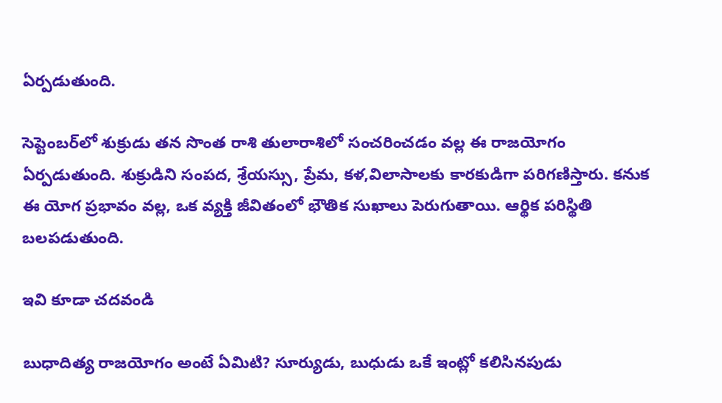ఏర్పడుతుంది.

సెప్టెంబర్‌లో శుక్రుడు తన సొంత రాశి తులారాశిలో సంచరించడం వల్ల ఈ రాజయోగం ఏర్పడుతుంది. శుక్రుడిని సంపద, శ్రేయస్సు, ప్రేమ, కళ,విలాసాలకు కారకుడిగా పరిగణిస్తారు. కనుక ఈ యోగ ప్రభావం వల్ల, ఒక వ్యక్తి జీవితంలో భౌతిక సుఖాలు పెరుగుతాయి. ఆర్థిక పరిస్థితి బలపడుతుంది.

ఇవి కూడా చదవండి

బుధాదిత్య రాజయోగం అంటే ఏమిటి? సూర్యుడు, బుధుడు ఒకే ఇంట్లో కలిసినపుడు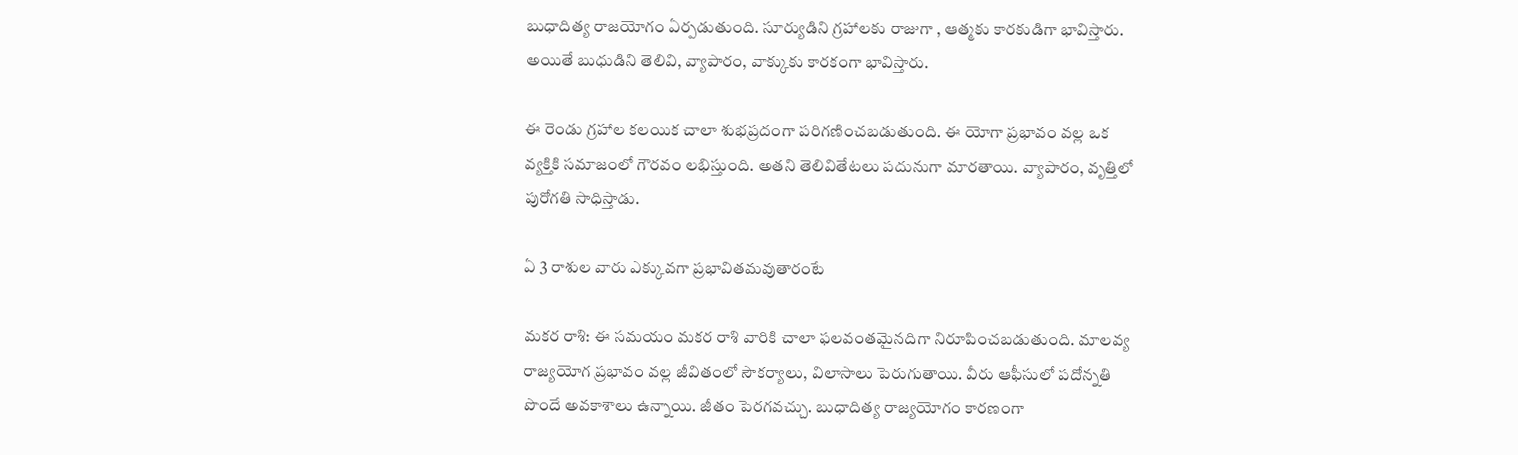బుధాదిత్య రాజయోగం ఏర్పడుతుంది. సూర్యుడిని గ్రహాలకు రాజుగా , ఆత్మకు కారకుడిగా భావిస్తారు. అయితే బుధుడిని తెలివి, వ్యాపారం, వాక్కుకు కారకంగా భావిస్తారు.

ఈ రెండు గ్రహాల కలయిక చాలా శుభప్రదంగా పరిగణించబడుతుంది. ఈ యోగా ప్రభావం వల్ల ఒక వ్యక్తికి సమాజంలో గౌరవం లభిస్తుంది. అతని తెలివితేటలు పదునుగా మారతాయి. వ్యాపారం, వృత్తిలో పురోగతి సాధిస్తాడు.

ఏ 3 రాశుల వారు ఎక్కువగా ప్రభావితమవుతారంటే

మకర రాశి: ఈ సమయం మకర రాశి వారికి చాలా ఫలవంతమైనదిగా నిరూపించబడుతుంది. మాలవ్య రాజ్యయోగ ప్రభావం వల్ల జీవితంలో సౌకర్యాలు, విలాసాలు పెరుగుతాయి. వీరు ఆఫీసులో పదోన్నతి పొందే అవకాశాలు ఉన్నాయి. జీతం పెరగవచ్చు. బుధాదిత్య రాజ్యయోగం కారణంగా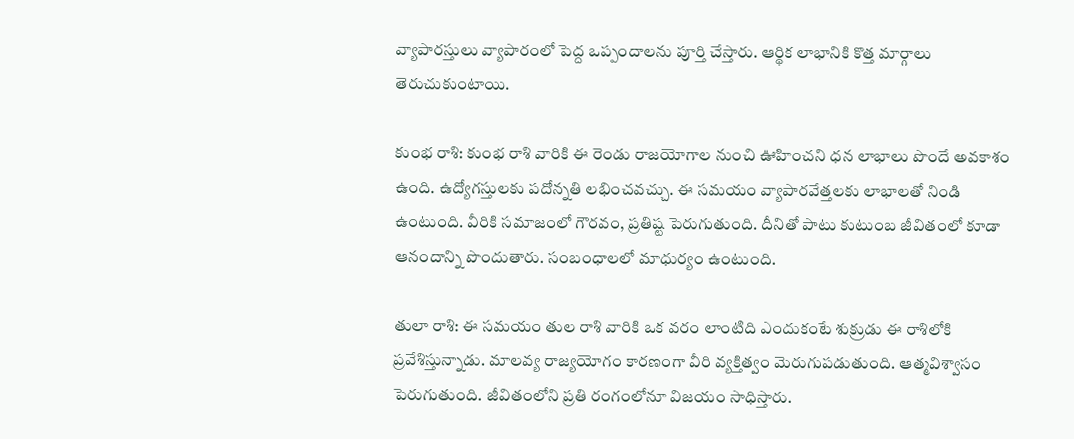వ్యాపారస్తులు వ్యాపారంలో పెద్ద ఒప్పందాలను పూర్తి చేస్తారు. ఆర్థిక లాభానికి కొత్త మార్గాలు తెరుచుకుంటాయి.

కుంభ రాశి: కుంభ రాశి వారికి ఈ రెండు రాజయోగాల నుంచి ఊహించని ధన లాభాలు పొందే అవకాశం ఉంది. ఉద్యోగస్తులకు పదోన్నతి లభించవచ్చు. ఈ సమయం వ్యాపారవేత్తలకు లాభాలతో నిండి ఉంటుంది. వీరికి సమాజంలో గౌరవం, ప్రతిష్ట పెరుగుతుంది. దీనితో పాటు కుటుంబ జీవితంలో కూడా ఆనందాన్ని పొందుతారు. సంబంధాలలో మాధుర్యం ఉంటుంది.

తులా రాశి: ఈ సమయం తుల రాశి వారికి ఒక వరం లాంటిది ఎందుకంటే శుక్రుడు ఈ రాశిలోకి ప్రవేశిస్తున్నాడు. మాలవ్య రాజ్యయోగం కారణంగా వీరి వ్యక్తిత్వం మెరుగుపడుతుంది. ఆత్మవిశ్వాసం పెరుగుతుంది. జీవితంలోని ప్రతి రంగంలోనూ విజయం సాధిస్తారు.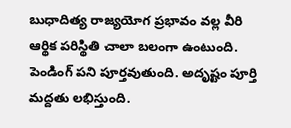బుధాదిత్య రాజ్యయోగ ప్రభావం వల్ల వీరి ఆర్థిక పరిస్థితి చాలా బలంగా ఉంటుంది. పెండింగ్ పని పూర్తవుతుంది. అదృష్టం పూర్తి మద్దతు లభిస్తుంది.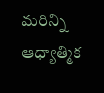మరిన్ని ఆధ్యాత్మిక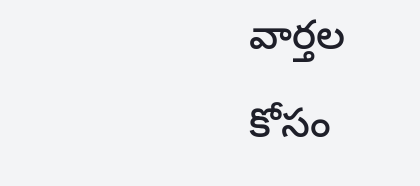వార్తల కోసం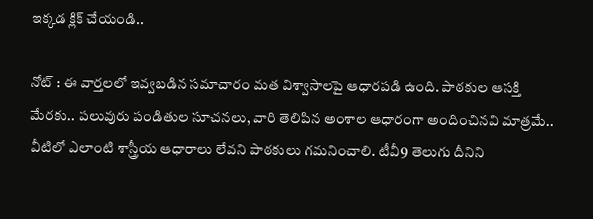ఇక్కడ క్లిక్ చేయండి..

నోట్ : ఈ వార్తలలో ఇవ్వబడిన సమాచారం మత విశ్వాసాలపై ఆధారపడి ఉంది. పాఠకుల ఆసక్తి మేరకు.. పలువురు పండితుల సూచనలు, వారి తెలిపిన అంశాల ఆధారంగా అందించినవి మాత్రమే.. వీటిలో ఎలాంటి శాస్త్రీయ ఆధారాలు లేవని పాఠకులు గమనించాలి. టీవీ9 తెలుగు దీనిని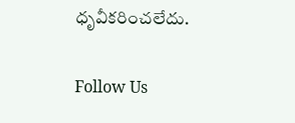ధృవీకరించలేదు.

Follow Us